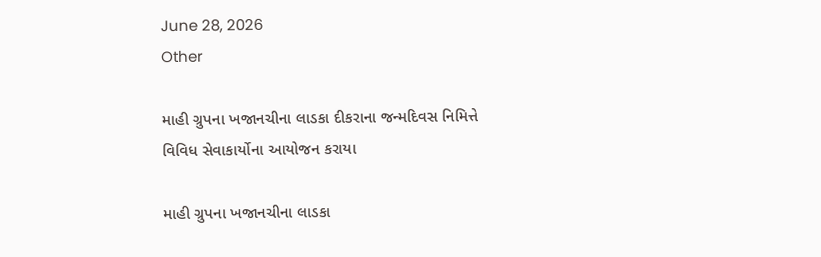June 28, 2026
Other

માહી ગ્રુપના ખજાનચીના લાડકા દીકરાના જન્મદિવસ નિમિત્તે વિવિધ સેવાકાર્યોના આયોજન કરાયા

માહી ગ્રુપના ખજાનચીના લાડકા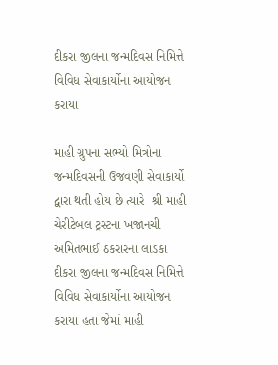દીકરા જીલના જન્મદિવસ નિમિત્તે વિવિધ સેવાકાર્યોના આયોજન કરાયા

માહી ગ્રુપના સભ્યો મિત્રોના જન્મદિવસની ઉજવણી સેવાકાર્યો દ્વારા થતી હોય છે ત્યારે  શ્રી માહી ચેરીટેબલ ટ્રસ્ટના ખજાનચી  અમિતભાઈ ઠકરારના લાડકા દીકરા જીલના જન્મદિવસ નિમિત્તે વિવિધ સેવાકાર્યોના આયોજન કરાયા હતા જેમાં માહી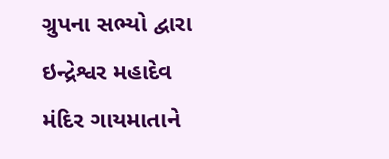ગ્રુપના સભ્યો દ્વારા ઇન્દ્રેશ્વર મહાદેવ મંદિર ગાયમાતાને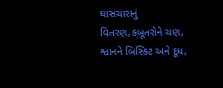ઘાસચારાનું વિતરણ,કબૂતરોને ચણ, શ્વાનને બિસ્કિટ અને દૂધ,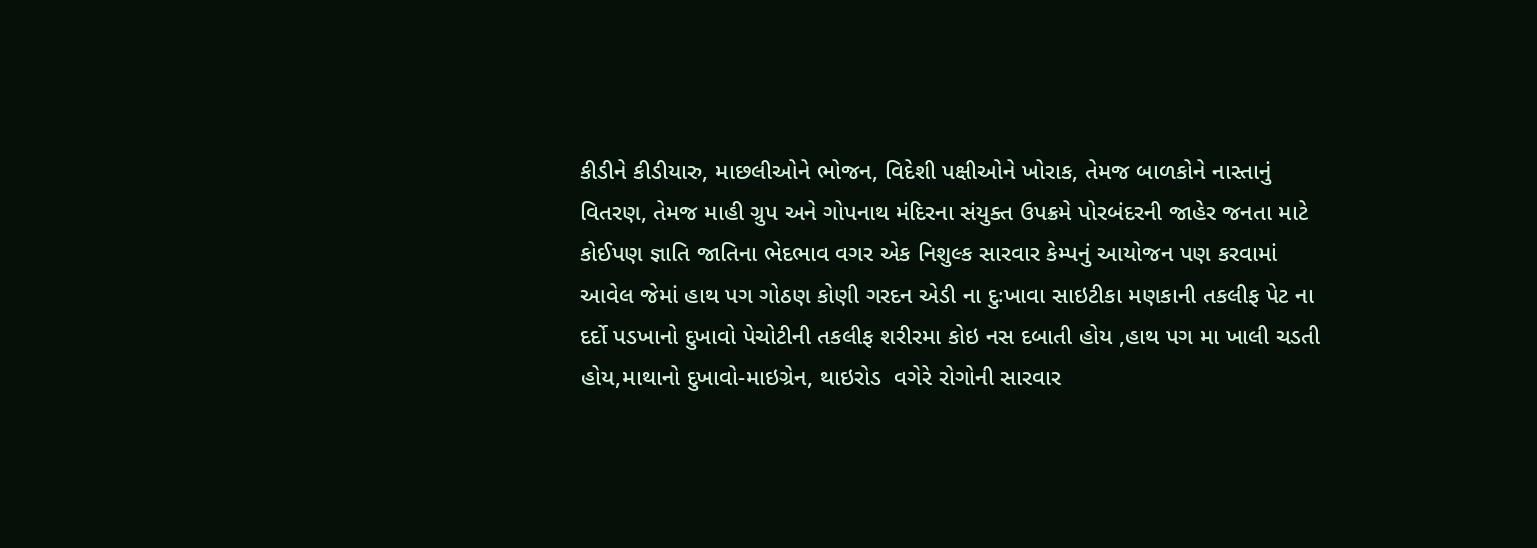કીડીને કીડીયારુ, માછલીઓને ભોજન, વિદેશી પક્ષીઓને ખોરાક, તેમજ બાળકોને નાસ્તાનું વિતરણ, તેમજ માહી ગ્રુપ અને ગોપનાથ મંદિરના સંયુક્ત ઉપક્રમે પોરબંદરની જાહેર જનતા માટે કોઈપણ જ્ઞાતિ જાતિના ભેદભાવ વગર એક નિશુલ્ક સારવાર કેમ્પનું આયોજન પણ કરવામાં આવેલ જેમાં હાથ પગ ગોઠણ કોણી ગરદન એડી ના દુઃખાવા સાઇટીકા મણકાની તકલીફ પેટ ના દર્દો પડખાનો દુખાવો પેચોટીની તકલીફ શરીરમા કોઇ નસ દબાતી હોય ,હાથ પગ મા ખાલી ચડતી હોય,માથાનો દુખાવો-માઇગ્રેન, થાઇરોડ  વગેરે રોગોની સારવાર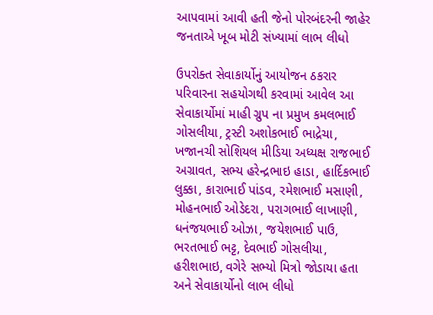આપવામાં આવી હતી જેનો પોરબંદરની જાહેર જનતાએ ખૂબ મોટી સંખ્યામાં લાભ લીધો

ઉપરોક્ત સેવાકાર્યોનું આયોજન ઠકરાર પરિવારના સહયોગથી કરવામાં આવેલ આ સેવાકાર્યોમાં માહી ગ્રુપ ના પ્રમુખ કમલભાઈ ગોસલીયા, ટ્રસ્ટી અશોકભાઈ ભાદ્રેચા, ખજાનચી સોશિયલ મીડિયા અધ્યક્ષ રાજભાઈ અગ્રાવત, સભ્ય હરેન્દ્રભાઇ હાડા, હાર્દિકભાઈ લુક્કા, કારાભાઈ પાંડવ, રમેશભાઈ મસાણી, મોહનભાઈ ઓડેદરા, પરાગભાઈ લાખાણી, ધનંજયભાઈ ઓઝા, જયેશભાઈ પાઉ, ભરતભાઈ ભટ્ટ, દેવભાઈ ગોસલીયા, હરીશભાઇ, વગેરે સભ્યો મિત્રો જોડાયા હતા અને સેવાકાર્યોનો લાભ લીધો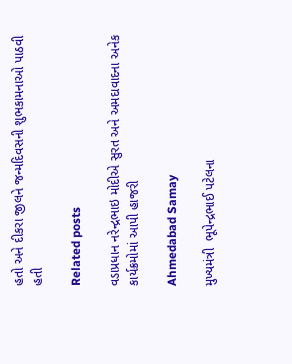હતો અને દીકરા જીલને જન્મદિવસની શુભકામનાઓ પાઠવી હતી

Related posts

વડાપ્રધાન નરેન્દ્રભાઇ મોદીએ સુરત અને અમદાવાદના અનેક કાર્યક્રમોમાં આપી હાજરી

Ahmedabad Samay

મુખ્યમંત્રી  ભૂપેન્દ્રભાઈ પટેલના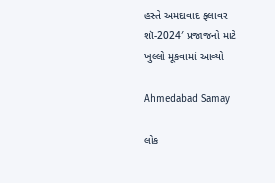હસ્તે અમદાવાદ ફ્લાવર શૉ-2024′ પ્રજાજનો માટે ખુલ્લો મૂકવામાં આવ્યો

Ahmedabad Samay

લોક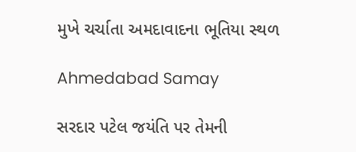મુખે ચર્ચાતા અમદાવાદના ભૂતિયા સ્થળ

Ahmedabad Samay

સરદાર પટેલ જયંતિ પર તેમની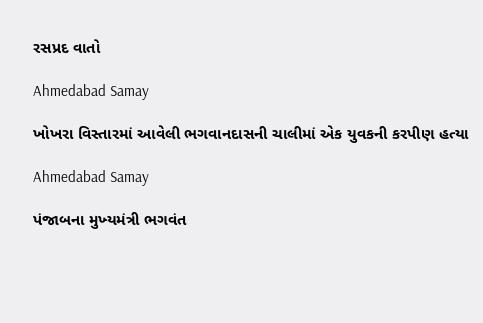રસપ્રદ વાતો

Ahmedabad Samay

ખોખરા વિસ્તારમાં આવેલી ભગવાનદાસની ચાલીમાં એક યુવકની કરપીણ હત્યા

Ahmedabad Samay

પંજાબના મુખ્‍યમંત્રી ભગવંત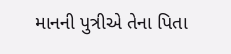માનની પુત્રીએ તેના પિતા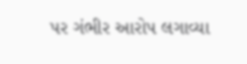પર ગંભીર આરોપ લગાવ્‍યા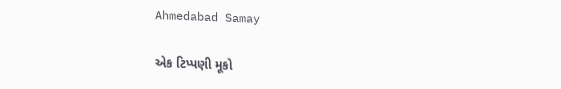Ahmedabad Samay

એક ટિપ્પણી મૂકો